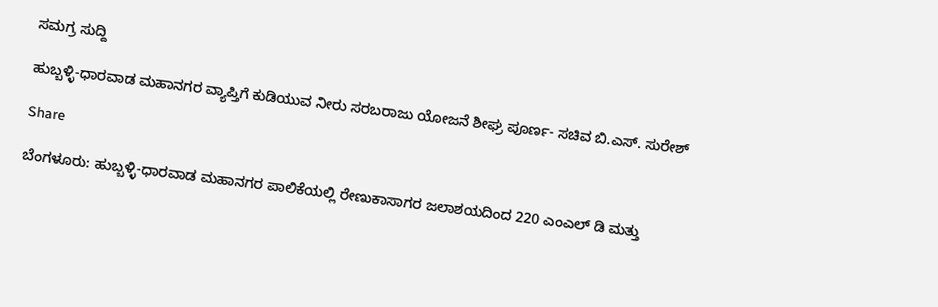ಸಮಗ್ರ ಸುದ್ದಿ

ಹುಬ್ಬಳ್ಳಿ-ಧಾರವಾಡ ಮಹಾನಗರ ವ್ಯಾಪ್ತಿಗೆ ಕುಡಿಯುವ ನೀರು ಸರಬರಾಜು ಯೋಜನೆ ಶೀಘ್ರ ಪೂರ್ಣ- ಸಚಿವ ಬಿ.ಎಸ್. ಸುರೇಶ್

Share

ಬೆಂಗಳೂರು: ಹುಬ್ಬಳ್ಳಿ-ಧಾರವಾಡ ಮಹಾನಗರ ಪಾಲಿಕೆಯಲ್ಲಿ ರೇಣುಕಾಸಾಗರ ಜಲಾಶಯದಿಂದ 220 ಎಂಎಲ್ ಡಿ ಮತ್ತು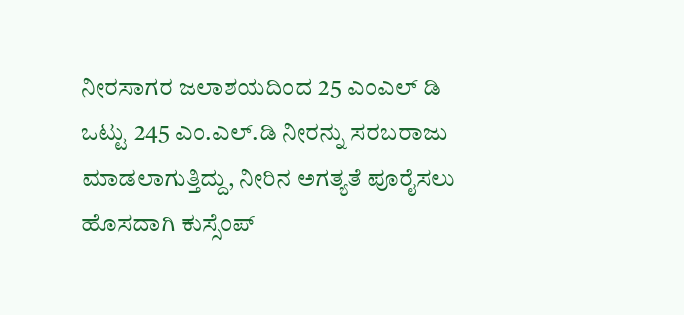ನೀರಸಾಗರ ಜಲಾಶಯದಿಂದ 25 ಎಂಎಲ್ ಡಿ ಒಟ್ಟು 245 ಎಂ.ಎಲ್.ಡಿ ನೀರನ್ನು ಸರಬರಾಜು ಮಾಡಲಾಗುತ್ತಿದ್ದು, ನೀರಿನ ಅಗತ್ಯತೆ ಪೂರೈಸಲು ಹೊಸದಾಗಿ ಕುಸ್ಸೆಂಪ್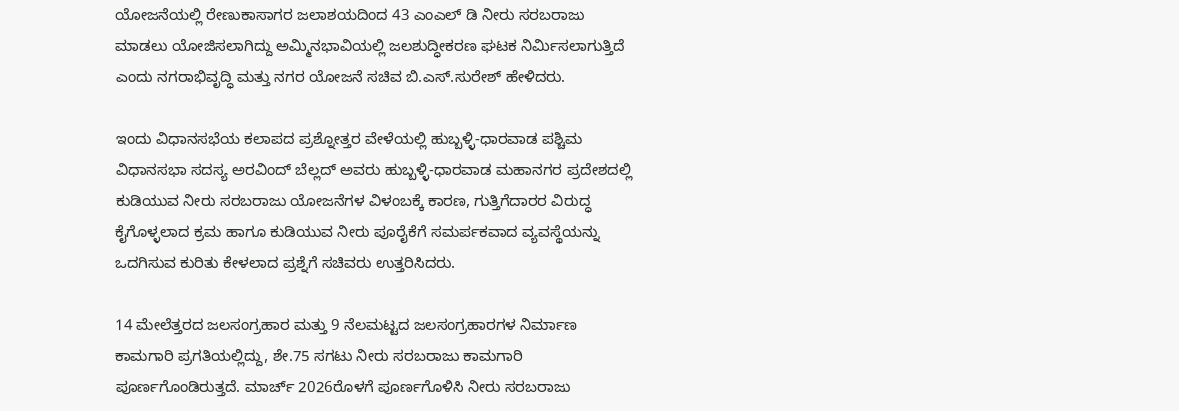ಯೋಜನೆಯಲ್ಲಿ ರೇಣುಕಾಸಾಗರ ಜಲಾಶಯದಿಂದ 43 ಎಂಎಲ್ ಡಿ ನೀರು ಸರಬರಾಜು ಮಾಡಲು ಯೋಜಿಸಲಾಗಿದ್ದು ಅಮ್ಮಿನಭಾವಿಯಲ್ಲಿ ಜಲಶುದ್ಧೀಕರಣ ಘಟಕ ನಿರ್ಮಿಸಲಾಗುತ್ತಿದೆ ಎಂದು ನಗರಾಭಿವೃದ್ಧಿ ಮತ್ತು ನಗರ ಯೋಜನೆ ಸಚಿವ ಬಿ.ಎಸ್.ಸುರೇಶ್ ಹೇಳಿದರು.

ಇಂದು ವಿಧಾನಸಭೆಯ ಕಲಾಪದ ಪ್ರಶ್ನೋತ್ತರ ವೇಳೆಯಲ್ಲಿ ಹುಬ್ಬಳ್ಳಿ-ಧಾರವಾಡ ಪಶ್ಚಿಮ ವಿಧಾನಸಭಾ ಸದಸ್ಯ ಅರವಿಂದ್ ಬೆಲ್ಲದ್ ಅವರು ಹುಬ್ಬಳ್ಳಿ-ಧಾರವಾಡ ಮಹಾನಗರ ಪ್ರದೇಶದಲ್ಲಿ ಕುಡಿಯುವ ನೀರು ಸರಬರಾಜು ಯೋಜನೆಗಳ ವಿಳಂಬಕ್ಕೆ ಕಾರಣ, ಗುತ್ತಿಗೆದಾರರ ವಿರುದ್ಧ ಕೈಗೊಳ್ಳಲಾದ ಕ್ರಮ ಹಾಗೂ ಕುಡಿಯುವ ನೀರು ಪೂರೈಕೆಗೆ ಸಮರ್ಪಕವಾದ ವ್ಯವಸ್ಥೆಯನ್ನು ಒದಗಿಸುವ ಕುರಿತು ಕೇಳಲಾದ ಪ್ರಶ್ನೆಗೆ ಸಚಿವರು ಉತ್ತರಿಸಿದರು.

14 ಮೇಲೆತ್ತರದ ಜಲಸಂಗ್ರಹಾರ ಮತ್ತು 9 ನೆಲಮಟ್ಟದ ಜಲಸಂಗ್ರಹಾರಗಳ ನಿರ್ಮಾಣ ಕಾಮಗಾರಿ ಪ್ರಗತಿಯಲ್ಲಿದ್ದು, ಶೇ.75 ಸಗಟು ನೀರು ಸರಬರಾಜು ಕಾಮಗಾರಿ ಪೂರ್ಣಗೊಂಡಿರುತ್ತದೆ. ಮಾರ್ಚ್ 2026ರೊಳಗೆ ಪೂರ್ಣಗೊಳಿಸಿ ನೀರು ಸರಬರಾಜು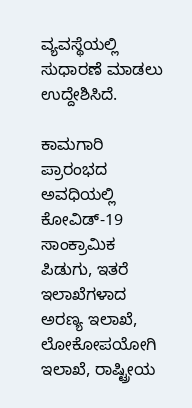ವ್ಯವಸ್ಥೆಯಲ್ಲಿ ಸುಧಾರಣೆ ಮಾಡಲು ಉದ್ದೇಶಿಸಿದೆ.

ಕಾಮಗಾರಿ ಪ್ರಾರಂಭದ ಅವಧಿಯಲ್ಲಿ ಕೋವಿಡ್-19 ಸಾಂಕ್ರಾಮಿಕ ಪಿಡುಗು, ಇತರೆ ಇಲಾಖೆಗಳಾದ ಅರಣ್ಯ ಇಲಾಖೆ, ಲೋಕೋಪಯೋಗಿ ಇಲಾಖೆ, ರಾಷ್ಟ್ರೀಯ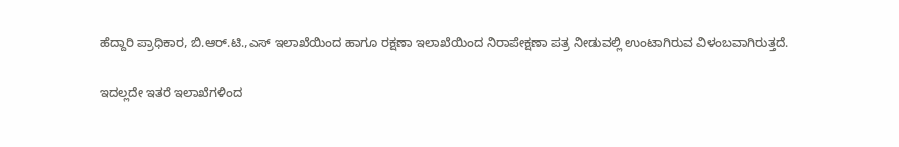ಹೆದ್ದಾರಿ ಪ್ರಾಧಿಕಾರ, ಬಿ.ಆರ್.ಟಿ.,ಎಸ್ ಇಲಾಖೆಯಿಂದ ಹಾಗೂ ರಕ್ಷಣಾ ಇಲಾಖೆಯಿಂದ ನಿರಾಪೇಕ್ಷಣಾ ಪತ್ರ ನೀಡುವಲ್ಲಿ ಉಂಟಾಗಿರುವ ವಿಳಂಬವಾಗಿರುತ್ತದೆ.

ಇದಲ್ಲದೇ ಇತರೆ ಇಲಾಖೆಗಳಿಂದ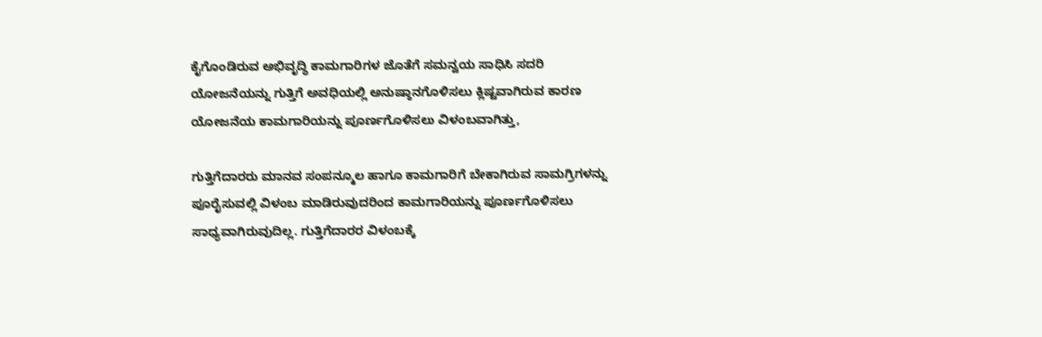ಕೈಗೊಂಡಿರುವ ಅಭಿವೃದ್ಧಿ ಕಾಮಗಾರಿಗಳ ಜೊತೆಗೆ ಸಮನ್ವಯ ಸಾಧಿಸಿ ಸದರಿ ಯೋಜನೆಯನ್ನು ಗುತ್ತಿಗೆ ಅವಧಿಯಲ್ಲಿ ಅನುಷ್ಠಾನಗೊಳಿಸಲು ಕ್ಲಿಷ್ಟವಾಗಿರುವ ಕಾರಣ ಯೋಜನೆಯ ಕಾಮಗಾರಿಯನ್ನು ಪೂರ್ಣಗೊಳಿಸಲು ವಿಳಂಬವಾಗಿತ್ತು,

ಗುತ್ತಿಗೆದಾರರು ಮಾನವ ಸಂಪನ್ಮೂಲ ಹಾಗೂ ಕಾಮಗಾರಿಗೆ ಬೇಕಾಗಿರುವ ಸಾಮಗ್ರಿಗಳನ್ನು ಪೂರೈಸುವಲ್ಲಿ ವಿಳಂಬ ಮಾಡಿರುವುದರಿಂದ ಕಾಮಗಾರಿಯನ್ನು ಪೂರ್ಣಗೊಳಿಸಲು ಸಾಧ್ಯವಾಗಿರುವುದಿಲ್ಲ. ಗುತ್ತಿಗೆದಾರರ ವಿಳಂಬಕ್ಕೆ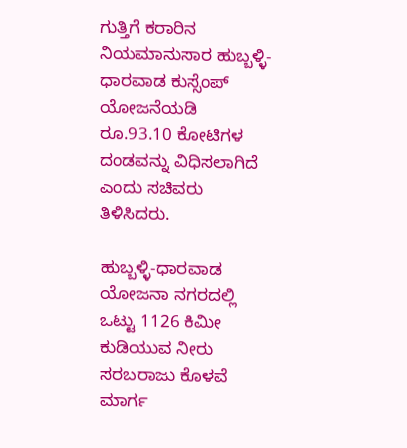ಗುತ್ತಿಗೆ ಕರಾರಿನ ನಿಯಮಾನುಸಾರ ಹುಬ್ಬಳ್ಳಿ-ಧಾರವಾಡ ಕುಸ್ಸೆಂಪ್ ಯೋಜನೆಯಡಿ ರೂ.93.10 ಕೋಟಿಗಳ ದಂಡವನ್ನು ವಿಧಿಸಲಾಗಿದೆ ಎಂದು ಸಚಿವರು ತಿಳಿಸಿದರು.

ಹುಬ್ಬಳ್ಳಿ-ಧಾರವಾಡ ಯೋಜನಾ ನಗರದಲ್ಲಿ ಒಟ್ಟು 1126 ಕಿಮೀ ಕುಡಿಯುವ ನೀರು ಸರಬರಾಜು ಕೊಳವೆ ಮಾರ್ಗ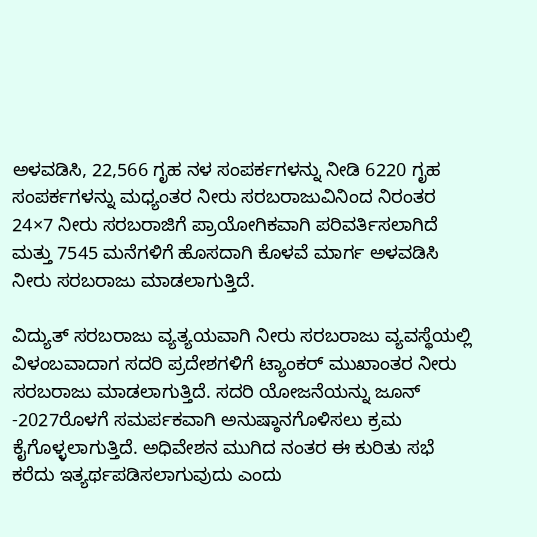ಅಳವಡಿಸಿ, 22,566 ಗೃಹ ನಳ ಸಂಪರ್ಕಗಳನ್ನು ನೀಡಿ 6220 ಗೃಹ ಸಂಪರ್ಕಗಳನ್ನು ಮಧ್ಯಂತರ ನೀರು ಸರಬರಾಜುವಿನಿಂದ ನಿರಂತರ 24×7 ನೀರು ಸರಬರಾಜಿಗೆ ಪ್ರಾಯೋಗಿಕವಾಗಿ ಪರಿವರ್ತಿಸಲಾಗಿದೆ ಮತ್ತು 7545 ಮನೆಗಳಿಗೆ ಹೊಸದಾಗಿ ಕೊಳವೆ ಮಾರ್ಗ ಅಳವಡಿಸಿ ನೀರು ಸರಬರಾಜು ಮಾಡಲಾಗುತ್ತಿದೆ.

ವಿದ್ಯುತ್ ಸರಬರಾಜು ವ್ಯತ್ಯಯವಾಗಿ ನೀರು ಸರಬರಾಜು ವ್ಯವಸ್ಥೆಯಲ್ಲಿ ವಿಳಂಬವಾದಾಗ ಸದರಿ ಪ್ರದೇಶಗಳಿಗೆ ಟ್ಯಾಂಕರ್ ಮುಖಾಂತರ ನೀರು ಸರಬರಾಜು ಮಾಡಲಾಗುತ್ತಿದೆ. ಸದರಿ ಯೋಜನೆಯನ್ನು ಜೂನ್ -2027ರೊಳಗೆ ಸಮರ್ಪಕವಾಗಿ ಅನುಷ್ಠಾನಗೊಳಿಸಲು ಕ್ರಮ ಕೈಗೊಳ್ಳಲಾಗುತ್ತಿದೆ. ಅಧಿವೇಶನ ಮುಗಿದ ನಂತರ ಈ ಕುರಿತು ಸಭೆ ಕರೆದು ಇತ್ಯರ್ಥಪಡಿಸಲಾಗುವುದು ಎಂದು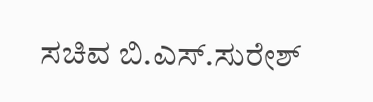ಸಚಿವ ಬಿ.ಎಸ್.ಸುರೇಶ್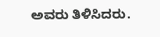ಅವರು ತಿಳಿಸಿದರು.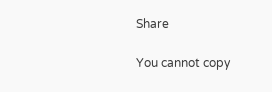Share

You cannot copy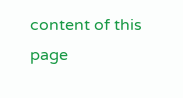content of this page